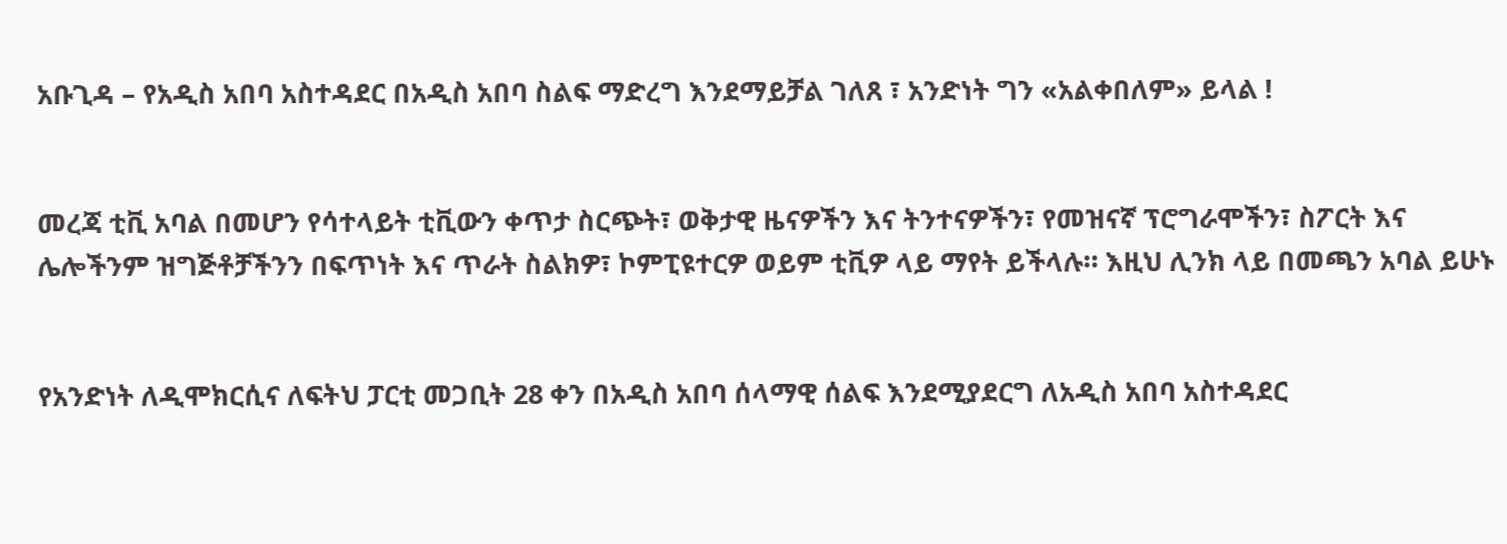አቡጊዳ – የአዲስ አበባ አስተዳደር በአዲስ አበባ ስልፍ ማድረግ እንደማይቻል ገለጸ ፣ አንድነት ግን «አልቀበለም» ይላል !


መረጃ ቲቪ አባል በመሆን የሳተላይት ቲቪውን ቀጥታ ስርጭት፣ ወቅታዊ ዜናዎችን እና ትንተናዎችን፣ የመዝናኛ ፕሮግራሞችን፣ ስፖርት እና ሌሎችንም ዝግጅቶቻችንን በፍጥነት እና ጥራት ስልክዎ፣ ኮምፒዩተርዎ ወይም ቲቪዎ ላይ ማየት ይችላሉ። እዚህ ሊንክ ላይ በመጫን አባል ይሁኑ


የአንድነት ለዲሞክርሲና ለፍትህ ፓርቲ መጋቢት 28 ቀን በአዲስ አበባ ሰላማዊ ሰልፍ እንደሚያደርግ ለአዲስ አበባ አስተዳደር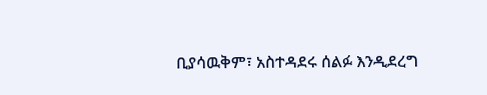ቢያሳዉቅም፣ አስተዳደሩ ሰልፉ እንዲደረግ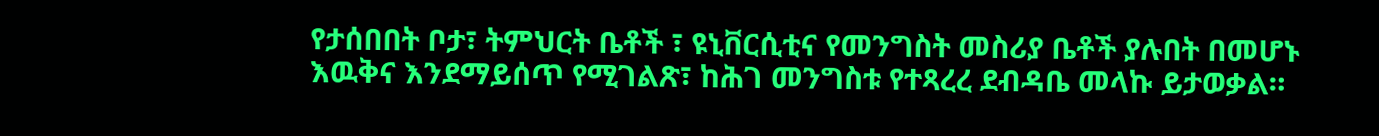የታሰበበት ቦታ፣ ትምህርት ቤቶች ፣ ዩኒቨርሲቲና የመንግስት መስሪያ ቤቶች ያሉበት በመሆኑ እዉቅና እንደማይሰጥ የሚገልጽ፣ ከሕገ መንግስቱ የተጻረረ ደብዳቤ መላኩ ይታወቃል።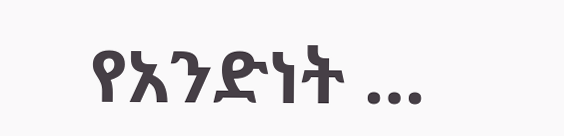የአንድነት …